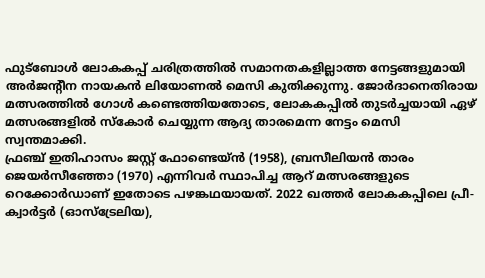ഫുട്ബോൾ ലോകകപ്പ് ചരിത്രത്തിൽ സമാനതകളില്ലാത്ത നേട്ടങ്ങളുമായി അർജന്റീന നായകൻ ലിയോണൽ മെസി കുതിക്കുന്നു. ജോർദാനെതിരായ മത്സരത്തിൽ ഗോൾ കണ്ടെത്തിയതോടെ, ലോകകപ്പിൽ തുടർച്ചയായി ഏഴ് മത്സരങ്ങളിൽ സ്കോർ ചെയ്യുന്ന ആദ്യ താരമെന്ന നേട്ടം മെസി സ്വന്തമാക്കി.
ഫ്രഞ്ച് ഇതിഹാസം ജസ്റ്റ് ഫോണ്ടെയ്ൻ (1958), ബ്രസീലിയൻ താരം ജെയർസീഞ്ഞോ (1970) എന്നിവർ സ്ഥാപിച്ച ആറ് മത്സരങ്ങളുടെ റെക്കോർഡാണ് ഇതോടെ പഴങ്കഥയായത്. 2022 ഖത്തർ ലോകകപ്പിലെ പ്രീ-ക്വാർട്ടർ (ഓസ്ട്രേലിയ),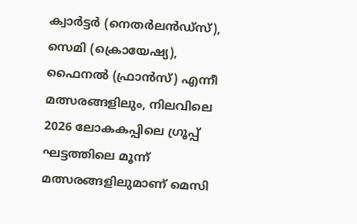ക്വാർട്ടർ (നെതർലൻഡ്സ്), സെമി (ക്രൊയേഷ്യ), ഫൈനൽ (ഫ്രാൻസ്) എന്നീ മത്സരങ്ങളിലും, നിലവിലെ 2026 ലോകകപ്പിലെ ഗ്രൂപ്പ് ഘട്ടത്തിലെ മൂന്ന് മത്സരങ്ങളിലുമാണ് മെസി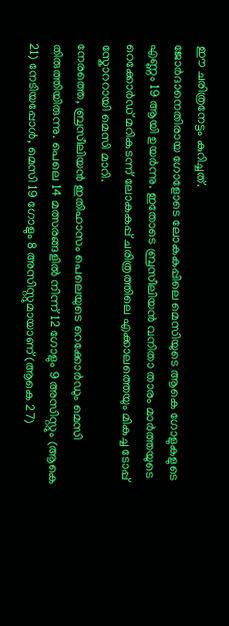ഈ ചരിത്രനേട്ടം കുറിച്ചത്.
ജോർദാനെതിരായ ഗോളോടെ ലോകകപ്പിലെ മെസിയുടെ ആകെ ഗോളുകളുടെ എണ്ണം 19 ആയി ഉയർന്നു. ഇതോടെ ബ്രസീലിയൻ വനിതാ താരം മാർത്തയുടെ റെക്കോർഡ് മറികടന്ന് ലോകകപ്പ് ചരിത്രത്തിലെ എക്കാലത്തെയും മികച്ച ടോപ്പ് സ്കോററായി മെസി മാറി.
നേരത്തെ, ബ്രസീലിയൻ ഇതിഹാസം പെലെയുടെ റെക്കോർഡും മെസി തിരുത്തിയിരുന്നു. പെലെ 14 മത്സരങ്ങളിൽ നിന്ന് 12 ഗോളും 9 അസിസ്റ്റും (ആകെ 21) നേടിയപ്പോൾ, മെസി 19 ഗോളും 8 അസിസ്റ്റുമായാണ് (ആകെ 27)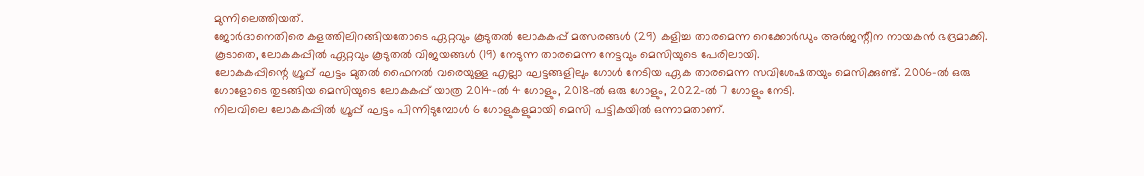മുന്നിലെത്തിയത്.
ജോർദാനെതിരെ കളത്തിലിറങ്ങിയതോടെ ഏറ്റവും കൂടുതൽ ലോകകപ്പ് മത്സരങ്ങൾ (29) കളിച്ച താരമെന്ന റെക്കോർഡും അർജന്റീന നായകൻ ഭദ്രമാക്കി. കൂടാതെ, ലോകകപ്പിൽ ഏറ്റവും കൂടുതൽ വിജയങ്ങൾ (19) നേടുന്ന താരമെന്ന നേട്ടവും മെസിയുടെ പേരിലായി.
ലോകകപ്പിന്റെ ഗ്രൂപ്പ് ഘട്ടം മുതൽ ഫൈനൽ വരെയുള്ള എല്ലാ ഘട്ടങ്ങളിലും ഗോൾ നേടിയ ഏക താരമെന്ന സവിശേഷതയും മെസിക്കുണ്ട്. 2006-ൽ ഒരു ഗോളോടെ തുടങ്ങിയ മെസിയുടെ ലോകകപ്പ് യാത്ര 2014-ൽ 4 ഗോളും, 2018-ൽ ഒരു ഗോളും, 2022-ൽ 7 ഗോളും നേടി.
നിലവിലെ ലോകകപ്പിൽ ഗ്രൂപ്പ് ഘട്ടം പിന്നിടുമ്പോൾ 6 ഗോളുകളുമായി മെസി പട്ടികയിൽ ഒന്നാമതാണ്.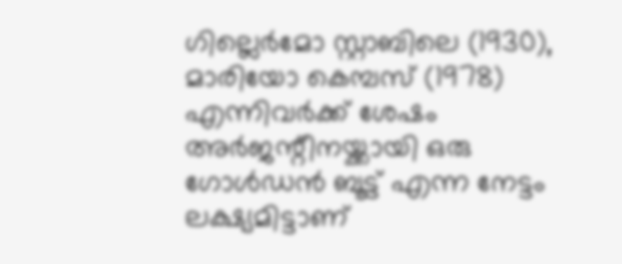ഗില്ലെർമോ സ്റ്റാബിലെ (1930), മാരിയോ കെമ്പസ് (1978) എന്നിവർക്ക് ശേഷം അർജന്റീനയ്ക്കായി ഒരു ഗോൾഡൻ ബൂട്ട് എന്ന നേട്ടം ലക്ഷ്യമിട്ടാണ്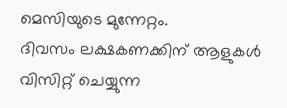മെസിയുടെ മുന്നേറ്റം.
ദിവസം ലക്ഷകണക്കിന് ആളുകൾ വിസിറ്റ് ചെയ്യുന്ന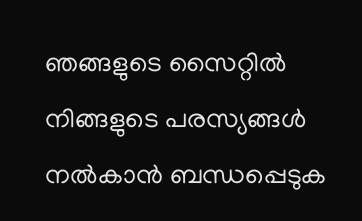ഞങ്ങളുടെ സൈറ്റിൽ നിങ്ങളുടെ പരസ്യങ്ങൾ നൽകാൻ ബന്ധപ്പെടുക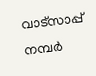വാട്സാപ്പ് നമ്പർ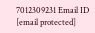7012309231 Email ID [email protected]